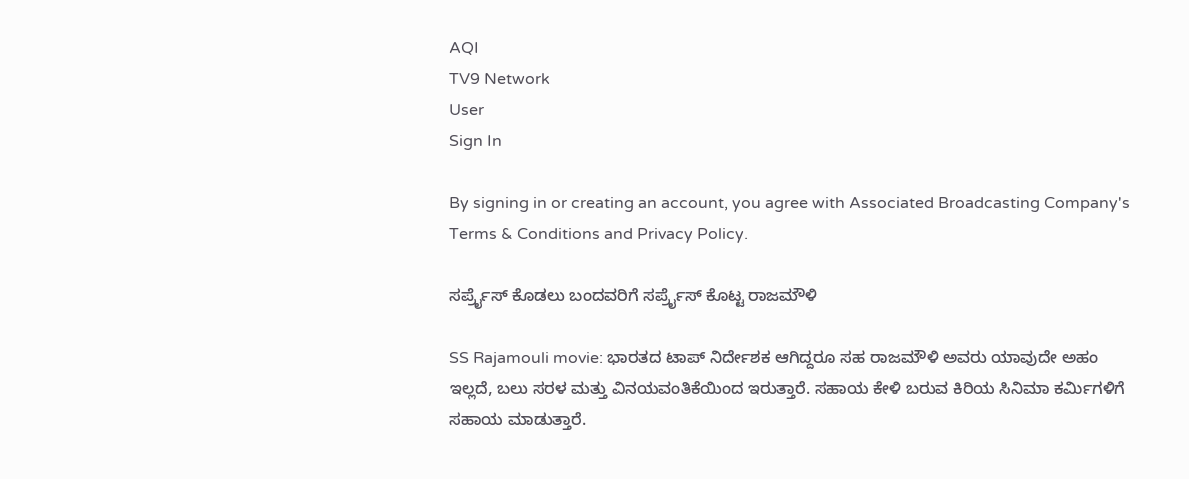AQI
TV9 Network
User
Sign In

By signing in or creating an account, you agree with Associated Broadcasting Company's Terms & Conditions and Privacy Policy.

ಸರ್ಪ್ರೈಸ್ ಕೊಡಲು ಬಂದವರಿಗೆ ಸರ್ಪ್ರೈಸ್ ಕೊಟ್ಟ ರಾಜಮೌಳಿ

SS Rajamouli movie: ಭಾರತದ ಟಾಪ್ ನಿರ್ದೇಶಕ ಆಗಿದ್ದರೂ ಸಹ ರಾಜಮೌಳಿ ಅವರು ಯಾವುದೇ ಅಹಂ ಇಲ್ಲದೆ, ಬಲು ಸರಳ ಮತ್ತು ವಿನಯವಂತಿಕೆಯಿಂದ ಇರುತ್ತಾರೆ. ಸಹಾಯ ಕೇಳಿ ಬರುವ ಕಿರಿಯ ಸಿನಿಮಾ ಕರ್ಮಿಗಳಿಗೆ ಸಹಾಯ ಮಾಡುತ್ತಾರೆ.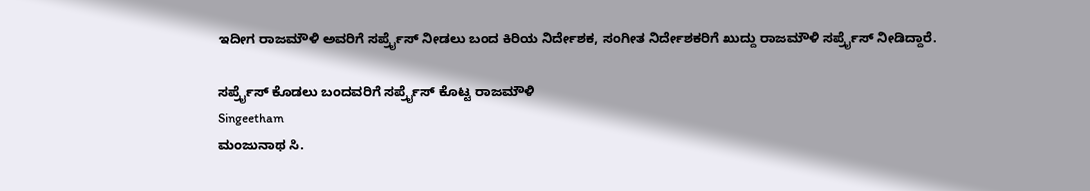ಇದೀಗ ರಾಜಮೌಳಿ ಅವರಿಗೆ ಸರ್ಪ್ರೈಸ್ ನೀಡಲು ಬಂದ ಕಿರಿಯ ನಿರ್ದೇಶಕ, ಸಂಗೀತ ನಿರ್ದೇಶಕರಿಗೆ ಖುದ್ದು ರಾಜಮೌಳಿ ಸರ್ಪ್ರೈಸ್ ನೀಡಿದ್ದಾರೆ.

ಸರ್ಪ್ರೈಸ್ ಕೊಡಲು ಬಂದವರಿಗೆ ಸರ್ಪ್ರೈಸ್ ಕೊಟ್ಟ ರಾಜಮೌಳಿ
Singeetham
ಮಂಜುನಾಥ ಸಿ.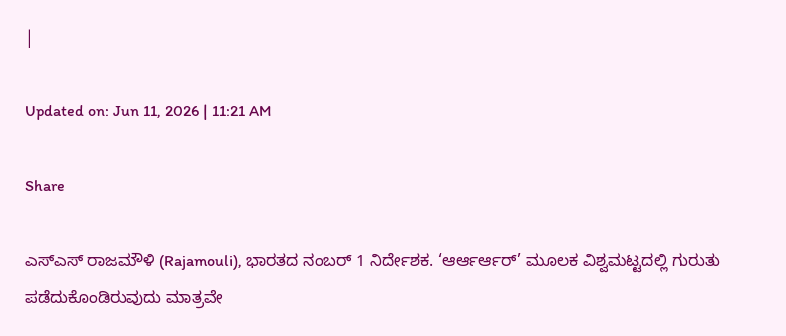|

Updated on: Jun 11, 2026 | 11:21 AM

Share

ಎಸ್ಎಸ್ ರಾಜಮೌಳಿ (Rajamouli), ಭಾರತದ ನಂಬರ್ 1 ನಿರ್ದೇಶಕ. ‘ಆರ್ಆರ್ಆರ್’ ಮೂಲಕ ವಿಶ್ವಮಟ್ಟದಲ್ಲಿ ಗುರುತು ಪಡೆದುಕೊಂಡಿರುವುದು ಮಾತ್ರವೇ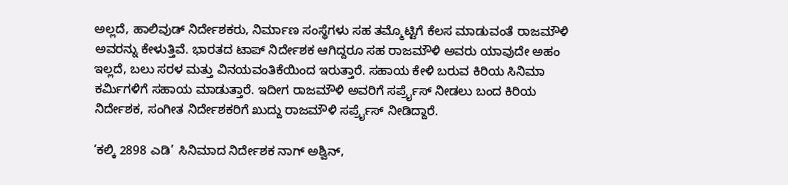ಅಲ್ಲದೆ, ಹಾಲಿವುಡ್ ನಿರ್ದೇಶಕರು, ನಿರ್ಮಾಣ ಸಂಸ್ಥೆಗಳು ಸಹ ತಮ್ಮೊಟ್ಟಿಗೆ ಕೆಲಸ ಮಾಡುವಂತೆ ರಾಜಮೌಳಿ ಅವರನ್ನು ಕೇಳುತ್ತಿವೆ. ಭಾರತದ ಟಾಪ್ ನಿರ್ದೇಶಕ ಆಗಿದ್ದರೂ ಸಹ ರಾಜಮೌಳಿ ಅವರು ಯಾವುದೇ ಅಹಂ ಇಲ್ಲದೆ, ಬಲು ಸರಳ ಮತ್ತು ವಿನಯವಂತಿಕೆಯಿಂದ ಇರುತ್ತಾರೆ. ಸಹಾಯ ಕೇಳಿ ಬರುವ ಕಿರಿಯ ಸಿನಿಮಾ ಕರ್ಮಿಗಳಿಗೆ ಸಹಾಯ ಮಾಡುತ್ತಾರೆ. ಇದೀಗ ರಾಜಮೌಳಿ ಅವರಿಗೆ ಸರ್ಪ್ರೈಸ್ ನೀಡಲು ಬಂದ ಕಿರಿಯ ನಿರ್ದೇಶಕ, ಸಂಗೀತ ನಿರ್ದೇಶಕರಿಗೆ ಖುದ್ದು ರಾಜಮೌಳಿ ಸರ್ಪ್ರೈಸ್ ನೀಡಿದ್ದಾರೆ.

‘ಕಲ್ಕಿ 2898 ಎಡಿ’ ಸಿನಿಮಾದ ನಿರ್ದೇಶಕ ನಾಗ್ ಅಶ್ವಿನ್,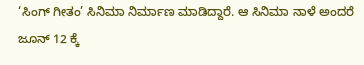‘ಸಿಂಗ್ ಗೀತಂ’ ಸಿನಿಮಾ ನಿರ್ಮಾಣ ಮಾಡಿದ್ದಾರೆ. ಆ ಸಿನಿಮಾ ನಾಳೆ ಅಂದರೆ ಜೂನ್ 12 ಕ್ಕೆ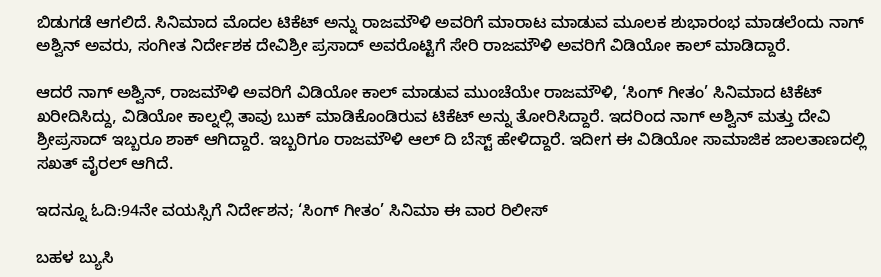ಬಿಡುಗಡೆ ಆಗಲಿದೆ. ಸಿನಿಮಾದ ಮೊದಲ ಟಿಕೆಟ್ ಅನ್ನು ರಾಜಮೌಳಿ ಅವರಿಗೆ ಮಾರಾಟ ಮಾಡುವ ಮೂಲಕ ಶುಭಾರಂಭ ಮಾಡಲೆಂದು ನಾಗ್ ಅಶ್ವಿನ್ ಅವರು, ಸಂಗೀತ ನಿರ್ದೇಶಕ ದೇವಿಶ್ರೀ ಪ್ರಸಾದ್ ಅವರೊಟ್ಟಿಗೆ ಸೇರಿ ರಾಜಮೌಳಿ ಅವರಿಗೆ ವಿಡಿಯೋ ಕಾಲ್ ಮಾಡಿದ್ದಾರೆ.

ಆದರೆ ನಾಗ್ ಅಶ್ವಿನ್, ರಾಜಮೌಳಿ ಅವರಿಗೆ ವಿಡಿಯೋ ಕಾಲ್ ಮಾಡುವ ಮುಂಚೆಯೇ ರಾಜಮೌಳಿ, ‘ಸಿಂಗ್ ಗೀತಂ’ ಸಿನಿಮಾದ ಟಿಕೆಟ್ ಖರೀದಿಸಿದ್ದು, ವಿಡಿಯೋ ಕಾಲ್ನಲ್ಲಿ ತಾವು ಬುಕ್ ಮಾಡಿಕೊಂಡಿರುವ ಟಿಕೆಟ್ ಅನ್ನು ತೋರಿಸಿದ್ದಾರೆ. ಇದರಿಂದ ನಾಗ್ ಅಶ್ವಿನ್ ಮತ್ತು ದೇವಿ ಶ್ರೀಪ್ರಸಾದ್ ಇಬ್ಬರೂ ಶಾಕ್ ಆಗಿದ್ದಾರೆ. ಇಬ್ಬರಿಗೂ ರಾಜಮೌಳಿ ಆಲ್ ದಿ ಬೆಸ್ಟ್ ಹೇಳಿದ್ದಾರೆ. ಇದೀಗ ಈ ವಿಡಿಯೋ ಸಾಮಾಜಿಕ ಜಾಲತಾಣದಲ್ಲಿ ಸಖತ್ ವೈರಲ್ ಆಗಿದೆ.

ಇದನ್ನೂ ಓದಿ:94ನೇ ವಯಸ್ಸಿಗೆ ನಿರ್ದೇಶನ; ‘ಸಿಂಗ್ ಗೀತಂ’ ಸಿನಿಮಾ ಈ ವಾರ ರಿಲೀಸ್

ಬಹಳ ಬ್ಯುಸಿ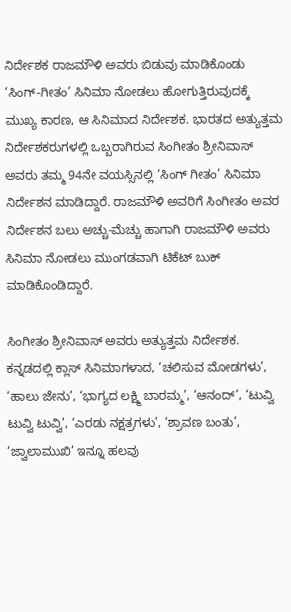ನಿರ್ದೇಶಕ ರಾಜಮೌಳಿ ಅವರು ಬಿಡುವು ಮಾಡಿಕೊಂಡು ‘ಸಿಂಗ್-ಗೀತಂ’ ಸಿನಿಮಾ ನೋಡಲು ಹೋಗುತ್ತಿರುವುದಕ್ಕೆ ಮುಖ್ಯ ಕಾರಣ, ಆ ಸಿನಿಮಾದ ನಿರ್ದೇಶಕ. ಭಾರತದ ಅತ್ಯುತ್ತಮ ನಿರ್ದೇಶಕರುಗಳಲ್ಲಿ ಒಬ್ಬರಾಗಿರುವ ಸಿಂಗೀತಂ ಶ್ರೀನಿವಾಸ್ ಅವರು ತಮ್ಮ 94ನೇ ವಯಸ್ಸಿನಲ್ಲಿ ‘ಸಿಂಗ್ ಗೀತಂ’ ಸಿನಿಮಾ ನಿರ್ದೇಶನ ಮಾಡಿದ್ದಾರೆ. ರಾಜಮೌಳಿ ಅವರಿಗೆ ಸಿಂಗೀತಂ ಅವರ ನಿರ್ದೇಶನ ಬಲು ಅಚ್ಚು-ಮೆಚ್ಚು ಹಾಗಾಗಿ ರಾಜಮೌಳಿ ಅವರು ಸಿನಿಮಾ ನೋಡಲು ಮುಂಗಡವಾಗಿ ಟಿಕೆಟ್ ಬುಕ್ ಮಾಡಿಕೊಂಡಿದ್ದಾರೆ.

ಸಿಂಗೀತಂ ಶ್ರೀನಿವಾಸ್ ಅವರು ಅತ್ಯುತ್ತಮ ನಿರ್ದೇಶಕ. ಕನ್ನಡದಲ್ಲಿ ಕ್ಲಾಸ್ ಸಿನಿಮಾಗಳಾದ, ‘ಚಲಿಸುವ ಮೋಡಗಳು’, ‘ಹಾಲು ಜೇನು’, ‘ಭಾಗ್ಯದ ಲಕ್ಷ್ಮಿ ಬಾರಮ್ಮ’, ‘ಆನಂದ್’, ‘ಟುವ್ವಿ ಟುವ್ವಿ ಟುವ್ವಿ’, ‘ಎರಡು ನಕ್ಷತ್ರಗಳು’, ‘ಶ್ರಾವಣ ಬಂತು’, ‘ಜ್ವಾಲಾಮುಖಿ’ ಇನ್ನೂ ಹಲವು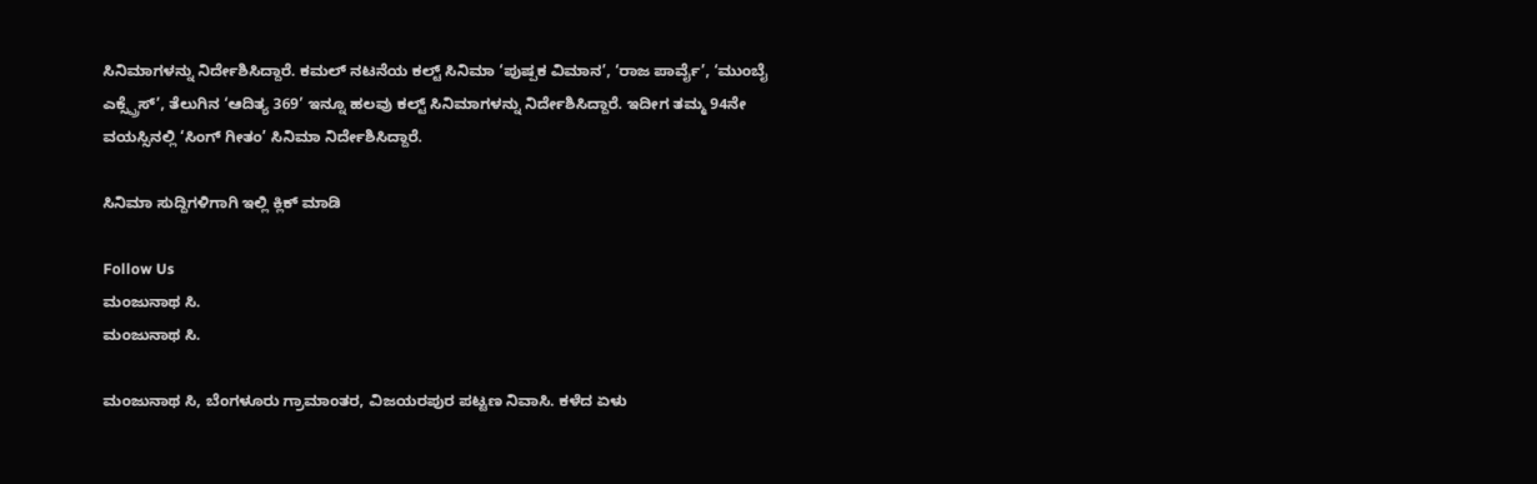ಸಿನಿಮಾಗಳನ್ನು ನಿರ್ದೇಶಿಸಿದ್ದಾರೆ. ಕಮಲ್ ನಟನೆಯ ಕಲ್ಟ್ ಸಿನಿಮಾ ‘ಪುಷ್ಪಕ ವಿಮಾನ’, ‘ರಾಜ ಪಾರ್ವೈ’, ‘ಮುಂಬೈ ಎಕ್ಸ್ಪ್ರೆಸ್’, ತೆಲುಗಿನ ‘ಆದಿತ್ಯ 369’ ಇನ್ನೂ ಹಲವು ಕಲ್ಟ್ ಸಿನಿಮಾಗಳನ್ನು ನಿರ್ದೇಶಿಸಿದ್ದಾರೆ. ಇದೀಗ ತಮ್ಮ 94ನೇ ವಯಸ್ಸಿನಲ್ಲಿ ‘ಸಿಂಗ್ ಗೀತಂ’ ಸಿನಿಮಾ ನಿರ್ದೇಶಿಸಿದ್ದಾರೆ.

ಸಿನಿಮಾ ಸುದ್ದಿಗಳಿಗಾಗಿ ಇಲ್ಲಿ ಕ್ಲಿಕ್ ಮಾಡಿ

Follow Us
ಮಂಜುನಾಥ ಸಿ.
ಮಂಜುನಾಥ ಸಿ.

ಮಂಜುನಾಥ ಸಿ, ಬೆಂಗಳೂರು ಗ್ರಾಮಾಂತರ, ವಿಜಯರಪುರ ಪಟ್ಟಣ ನಿವಾಸಿ. ಕಳೆದ ಏಳು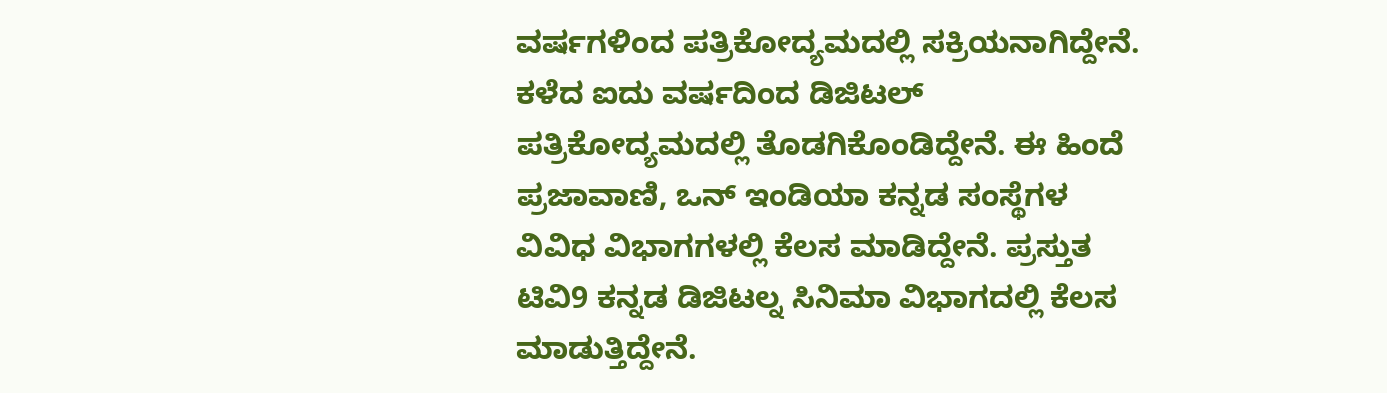ವರ್ಷಗಳಿಂದ ಪತ್ರಿಕೋದ್ಯಮದಲ್ಲಿ ಸಕ್ರಿಯನಾಗಿದ್ದೇನೆ. ಕಳೆದ ಐದು ವರ್ಷದಿಂದ ಡಿಜಿಟಲ್ ಪತ್ರಿಕೋದ್ಯಮದಲ್ಲಿ ತೊಡಗಿಕೊಂಡಿದ್ದೇನೆ. ಈ ಹಿಂದೆ ಪ್ರಜಾವಾಣಿ, ಒನ್ ಇಂಡಿಯಾ ಕನ್ನಡ ಸಂಸ್ಥೆಗಳ ವಿವಿಧ ವಿಭಾಗಗಳಲ್ಲಿ ಕೆಲಸ ಮಾಡಿದ್ದೇನೆ. ಪ್ರಸ್ತುತ ಟಿವಿ9 ಕನ್ನಡ ಡಿಜಿಟಲ್ನ ಸಿನಿಮಾ ವಿಭಾಗದಲ್ಲಿ ಕೆಲಸ ಮಾಡುತ್ತಿದ್ದೇನೆ.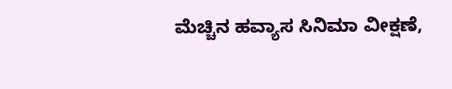ಮೆಚ್ಚಿನ ಹವ್ಯಾಸ ಸಿನಿಮಾ ವೀಕ್ಷಣೆ,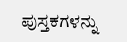ಪುಸ್ತಕಗಳನ್ನು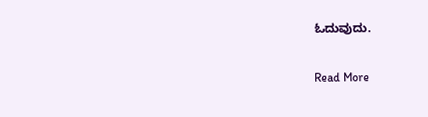ಓದುವುದು.

Read More